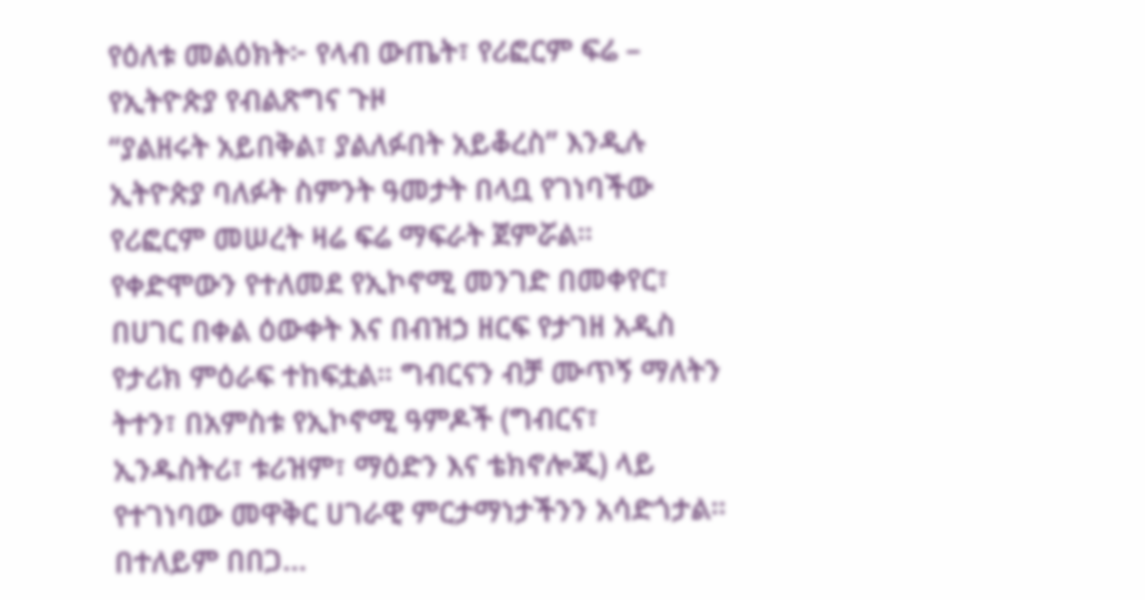የዕለቱ መልዕክት፦ የላብ ውጤት፣ የሪፎርም ፍሬ – የኢትዮጵያ የብልጽግና ጉዞ
“ያልዘሩት አይበቅል፣ ያልለፉበት አይቆረስ” እንዲሉ ኢትዮጵያ ባለፉት ስምንት ዓመታት በላቧ የገነባችው የሪፎርም መሠረት ዛሬ ፍሬ ማፍራት ጀምሯል። የቀድሞውን የተለመደ የኢኮኖሚ መንገድ በመቀየር፣ በሀገር በቀል ዕውቀት እና በብዝኃ ዘርፍ የታገዘ አዲስ የታሪክ ምዕራፍ ተከፍቷል። ግብርናን ብቻ ሙጥኝ ማለትን ትተን፣ በአምስቱ የኢኮኖሚ ዓምዶች (ግብርና፣ ኢንዱስትሪ፣ ቱሪዝም፣ ማዕድን እና ቴክኖሎጂ) ላይ የተገነባው መዋቅር ሀገራዊ ምርታማነታችንን አሳድጎታል። በተለይም በበጋ…